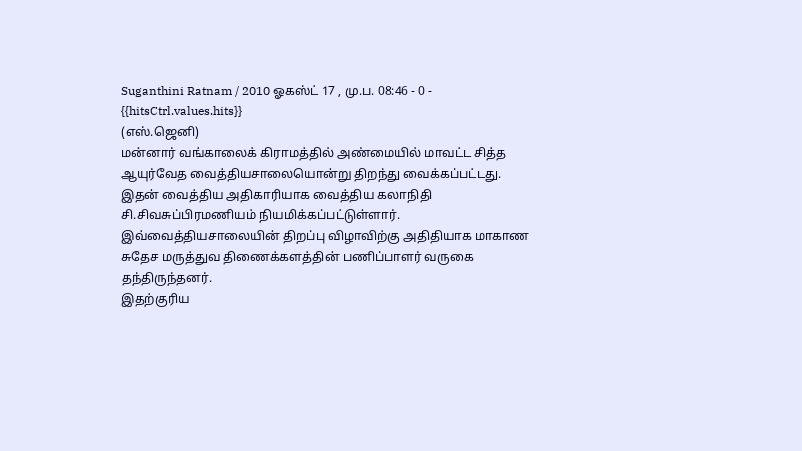Suganthini Ratnam / 2010 ஓகஸ்ட் 17 , மு.ப. 08:46 - 0 - {{hitsCtrl.values.hits}}
(எஸ்.ஜெனி)
மன்னார் வங்காலைக் கிராமத்தில் அண்மையில் மாவட்ட சித்த ஆயுர்வேத வைத்தியசாலையொன்று திறந்து வைக்கப்பட்டது.
இதன் வைத்திய அதிகாரியாக வைத்திய கலாநிதி சி.சிவசுப்பிரமணியம் நியமிக்கப்பட்டுள்ளார். இவ்வைத்தியசாலையின் திறப்பு விழாவிற்கு அதிதியாக மாகாண சுதேச மருத்துவ திணைக்களத்தின் பணிப்பாளர் வருகை தந்திருந்தனர்.
இதற்குரிய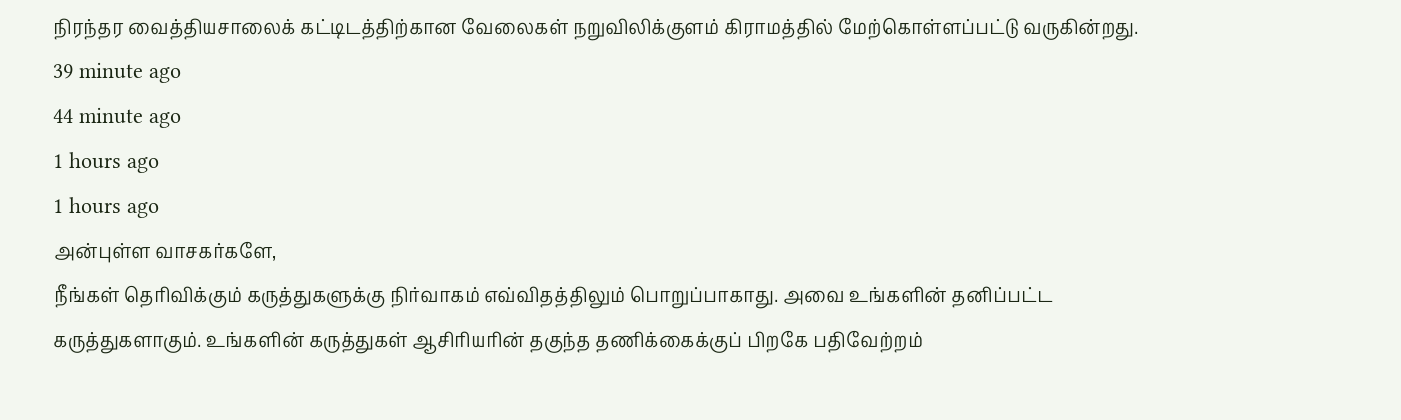நிரந்தர வைத்தியசாலைக் கட்டிடத்திற்கான வேலைகள் நறுவிலிக்குளம் கிராமத்தில் மேற்கொள்ளப்பட்டு வருகின்றது.
39 minute ago
44 minute ago
1 hours ago
1 hours ago
அன்புள்ள வாசகர்களே,
நீங்கள் தெரிவிக்கும் கருத்துகளுக்கு நிர்வாகம் எவ்விதத்திலும் பொறுப்பாகாது. அவை உங்களின் தனிப்பட்ட கருத்துகளாகும். உங்களின் கருத்துகள் ஆசிரியரின் தகுந்த தணிக்கைக்குப் பிறகே பதிவேற்றம்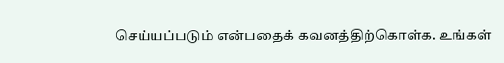செய்யப்படும் என்பதைக் கவனத்திற்கொள்க. உங்கள்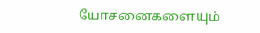யோசனைகளையும்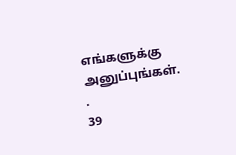எங்களுக்கு அனுப்புங்கள். .
39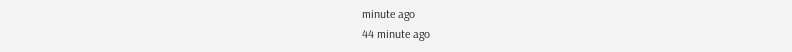minute ago
44 minute ago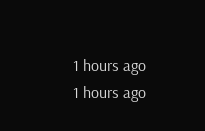1 hours ago
1 hours ago